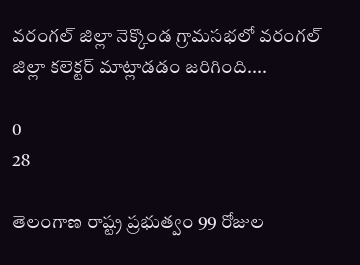వరంగల్ జిల్లా నెక్కొండ గ్రామసభలో వరంగల్ జిల్లా కలెక్టర్ మాట్లాడడం జరిగింది....

0
28

తెలంగాణ రాష్ట్ర ప్రభుత్వం 99 రోజుల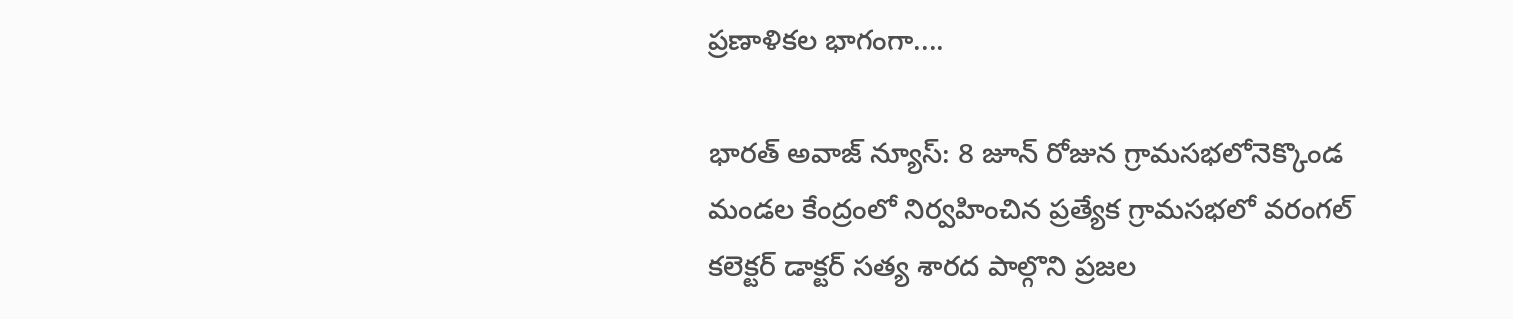ప్రణాళికల భాగంగా....

భారత్ అవాజ్ న్యూస్: 8 జూన్ రోజున గ్రామసభలోనెక్కొండ మండల కేంద్రంలో నిర్వహించిన ప్రత్యేక గ్రామసభలో వరంగల్ కలెక్టర్ డాక్టర్ సత్య శారద పాల్గొని ప్రజల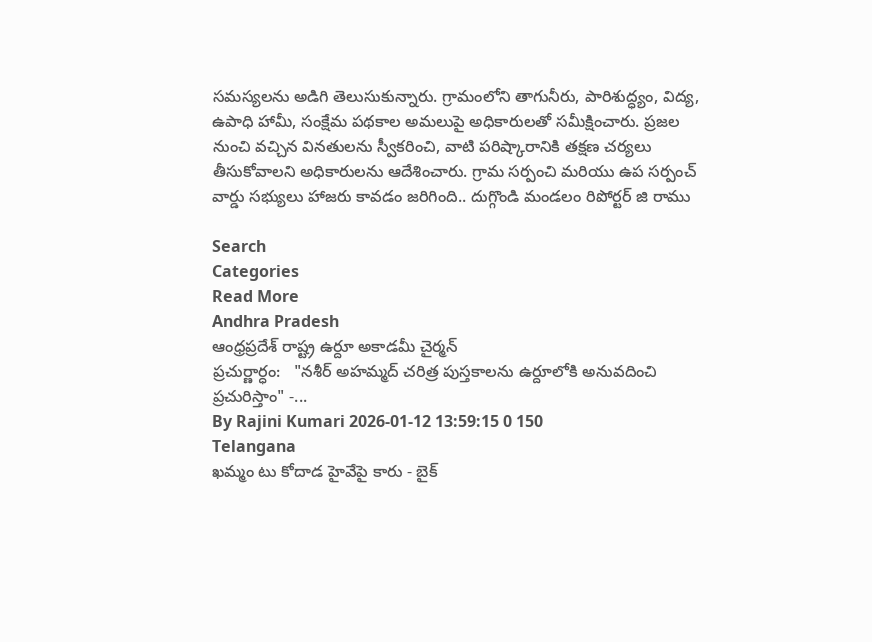సమస్యలను అడిగి తెలుసుకున్నారు. గ్రామంలోని తాగునీరు, పారిశుద్ధ్యం, విద్య, ఉపాధి హామీ, సంక్షేమ పథకాల అమలుపై అధికారులతో సమీక్షించారు. ప్రజల నుంచి వచ్చిన వినతులను స్వీకరించి, వాటి పరిష్కారానికి తక్షణ చర్యలు తీసుకోవాలని అధికారులను ఆదేశించారు. గ్రామ సర్పంచి మరియు ఉప సర్పంచ్ వార్డు సభ్యులు హాజరు కావడం జరిగింది.. దుగ్గొండి మండలం రిపోర్టర్ జి రాము

Search
Categories
Read More
Andhra Pradesh
ఆంధ్రప్రదేశ్ రాష్ట్ర ఉర్దూ అకాడమీ చైర్మన్
ప్రచుర్ణార్ధం:   "నశీర్ అహమ్మద్ చరిత్ర పుస్తకాలను ఉర్దూలోకి అనువదించి ప్రచురిస్తాం" -...
By Rajini Kumari 2026-01-12 13:59:15 0 150
Telangana
ఖమ్మం టు కోదాడ హైవేపై కారు - బైక్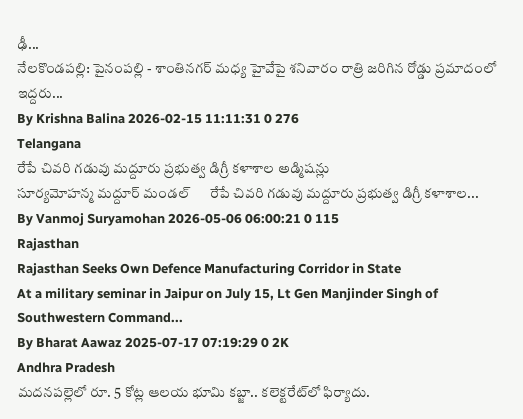ఢీ...
నేలకొండపల్లి: పైనంపల్లి - శాంతినగర్ మధ్య హైవేపై శనివారం రాత్రి జరిగిన రోడ్డు ప్రమాదంలో ఇద్దరు...
By Krishna Balina 2026-02-15 11:11:31 0 276
Telangana
రేపే చివరి గడువు మద్దూరు ప్రభుత్వ డిగ్రీ కళాశాల అడ్మిషన్లు
సూర్యమోహన్మ మద్దూర్ మండల్      రేపే చివరి గడువు మద్దూరు ప్రభుత్వ డిగ్రీ కళాశాల...
By Vanmoj Suryamohan 2026-05-06 06:00:21 0 115
Rajasthan
Rajasthan Seeks Own Defence Manufacturing Corridor in State
At a military seminar in Jaipur on July 15, Lt Gen Manjinder Singh of Southwestern Command...
By Bharat Aawaz 2025-07-17 07:19:29 0 2K
Andhra Pradesh
మదనపల్లెలో రూ. 5 కోట్ల ఆలయ భూమి కబ్జా.. కలెక్టరేట్‌లో ఫిర్యాదు.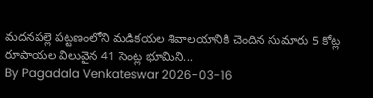మదనపల్లె పట్టణంలోని మడికయల శివాలయానికి చెందిన సుమారు 5 కోట్ల రూపాయల విలువైన 41 సెంట్ల భూమిని...
By Pagadala Venkateswar 2026-03-16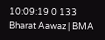10:09:19 0 133
Bharat Aawaz | BMA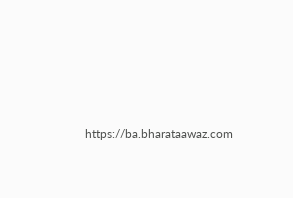https://ba.bharataawaz.com